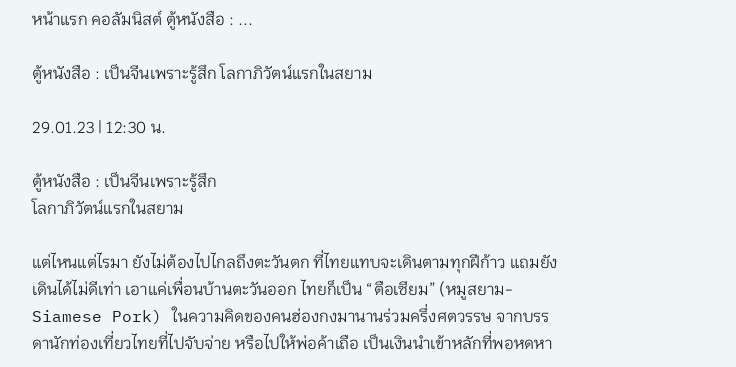หน้าแรก คอลัมนิสต์ ตู้หนังสือ : ...

ตู้หนังสือ : เป็นจีนเพราะรู้สึก โลกาภิวัตน์แรกในสยาม

29.01.23 | 12:30 น.

ตู้หนังสือ : เป็นจีนเพราะรู้สึก
โลกาภิวัตน์แรกในสยาม

แต่ไหนแต่ไรมา ยังไม่ต้องไปไกลถึงตะวันตก ที่ไทยแทบจะเดินตามทุกฝีก้าว แถมยังเดินได้ไม่ดีเท่า เอาแค่เพื่อนบ้านตะวันออก ไทยก็เป็น “ตือเซียม” (หมูสยาม-Siamese Pork) ในความคิดของคนฮ่องกงมานานร่วมครึ่งศตวรรษ จากบรรดานักท่องเที่ยวไทยที่ไปจับจ่าย หรือไปให้พ่อค้าเถือ เป็นเงินนำเข้าหลักที่พอหดหา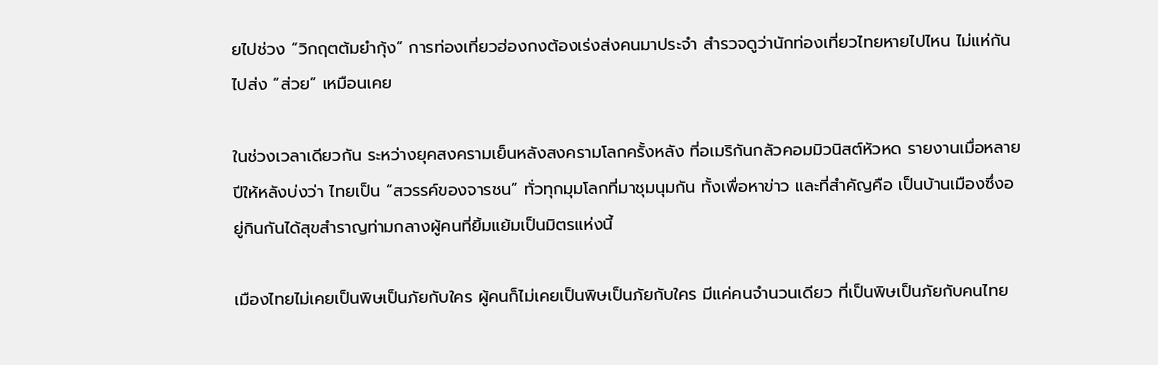ยไปช่วง “วิกฤตต้มยำกุ้ง” การท่องเที่ยวฮ่องกงต้องเร่งส่งคนมาประจำ สำรวจดูว่านักท่องเที่ยวไทยหายไปไหน ไม่แห่กันไปส่ง “ส่วย” เหมือนเคย

ในช่วงเวลาเดียวกัน ระหว่างยุคสงครามเย็นหลังสงครามโลกครั้งหลัง ที่อเมริกันกลัวคอมมิวนิสต์หัวหด รายงานเมื่อหลายปีให้หลังบ่งว่า ไทยเป็น “สวรรค์ของจารชน” ทั่วทุกมุมโลกที่มาชุมนุมกัน ทั้งเพื่อหาข่าว และที่สำคัญคือ เป็นบ้านเมืองซึ่งอยู่กินกันได้สุขสำราญท่ามกลางผู้คนที่ยิ้มแย้มเป็นมิตรแห่งนี้

เมืองไทยไม่เคยเป็นพิษเป็นภัยกับใคร ผู้คนก็ไม่เคยเป็นพิษเป็นภัยกับใคร มีแค่คนจำนวนเดียว ที่เป็นพิษเป็นภัยกับคนไทย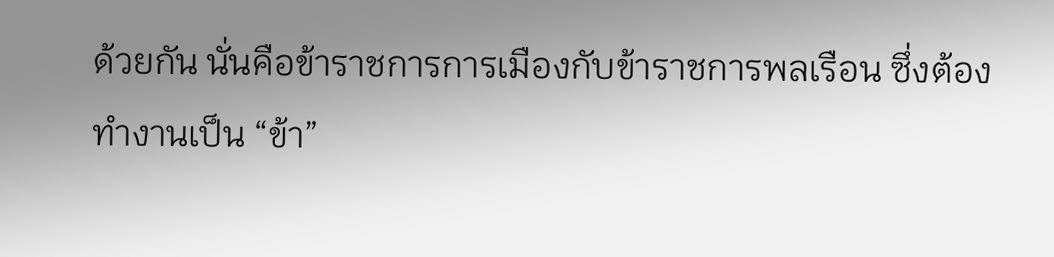ด้วยกัน นั่นคือข้าราชการการเมืองกับข้าราชการพลเรือน ซึ่งต้องทำงานเป็น “ข้า”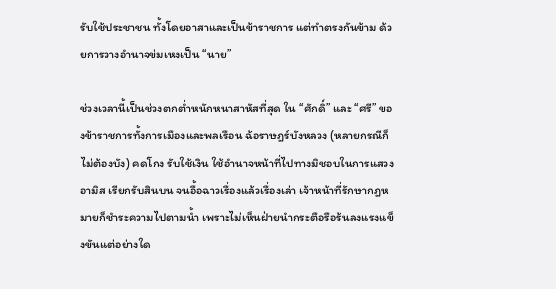รับใช้ประชาชน ทั้งโดยอาสาและเป็นข้าราชการ แต่ทำตรงกันข้าม ด้วยการวางอำนาจข่มเหงเป็น “นาย”

ช่วงเวลานี้เป็นช่วงตกต่ำหนักหนาสาหัสที่สุด ใน “ศักดิ์” และ “ศรี” ของข้าราชการทั้งการเมืองและพลเรือน ฉ้อราษฎร์บังหลวง (หลายกรณีก็ไม่ต้องบัง) คดโกง รับใช้เงิน ใช้อำนาจหน้าที่ไปทางมิชอบในการแสวงอามิส เรียกรับสินบน จนอื้อฉาวเรื่องแล้วเรื่องเล่า เจ้าหน้าที่รักษากฎหมายก็ชำระความไปตามน้ำ เพราะไม่เห็นฝ่ายนำกระตือรือร้นลงแรงแข็งขันแต่อย่างใด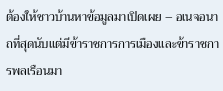ต้องให้ชาวบ้านหาข้อมูลมาเปิดเผย – อเนจอนาถที่สุดนับแต่มีข้าราชการการเมืองและข้าราชการพลเรือนมา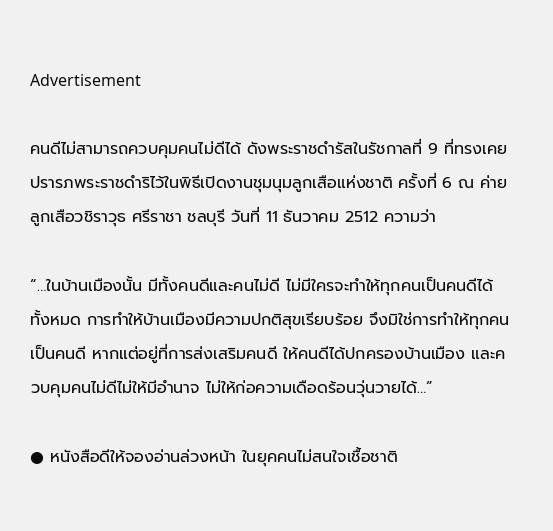Advertisement

คนดีไม่สามารถควบคุมคนไม่ดีได้ ดังพระราชดำรัสในรัชกาลที่ 9 ที่ทรงเคยปรารภพระราชดำริไว้ในพิธีเปิดงานชุมนุมลูกเสือแห่งชาติ ครั้งที่ 6 ณ ค่ายลูกเสือวชิราวุธ ศรีราชา ชลบุรี วันที่ 11 ธันวาคม 2512 ความว่า

“…ในบ้านเมืองนั้น มีทั้งคนดีและคนไม่ดี ไม่มีใครจะทำให้ทุกคนเป็นคนดีได้ทั้งหมด การทำให้บ้านเมืองมีความปกติสุขเรียบร้อย จึงมิใช่การทำให้ทุกคนเป็นคนดี หากแต่อยู่ที่การส่งเสริมคนดี ให้คนดีได้ปกครองบ้านเมือง และควบคุมคนไม่ดีไม่ให้มีอำนาจ ไม่ให้ก่อความเดือดร้อนวุ่นวายได้…”

● หนังสือดีให้จองอ่านล่วงหน้า ในยุคคนไม่สนใจเชื้อชาติ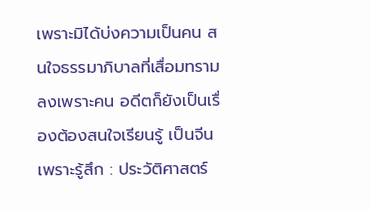เพราะมิได้บ่งความเป็นคน สนใจธรรมาภิบาลที่เสื่อมทรามลงเพราะคน อดีตก็ยังเป็นเรื่องต้องสนใจเรียนรู้ เป็นจีนเพราะรู้สึก : ประวัติศาสตร์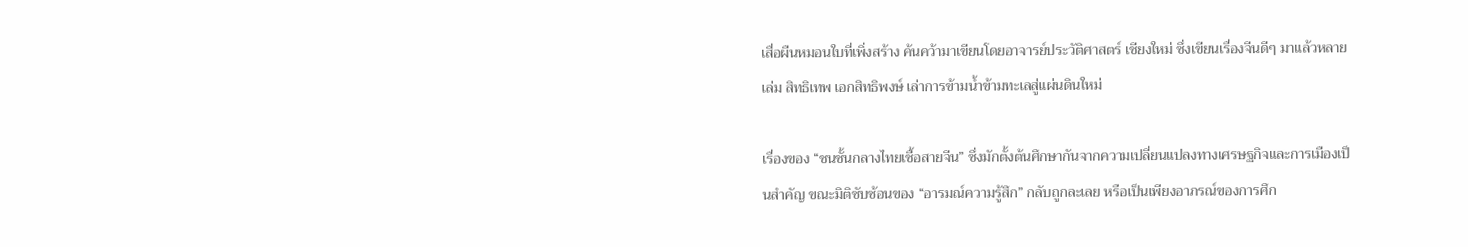เสื่อผืนหมอนใบที่เพิ่งสร้าง ค้นคว้ามาเขียนโดยอาจารย์ประวัติศาสตร์ เชียงใหม่ ซึ่งเขียนเรื่องจีนดีๆ มาแล้วหลายเล่ม สิทธิเทพ เอกสิทธิพงษ์ เล่าการข้ามน้ำข้ามทะเลสู่แผ่นดินใหม่

เรื่องของ “ชนชั้นกลางไทยเชื้อสายจีน” ซึ่งมักตั้งต้นศึกษากันจากความเปลี่ยนแปลงทางเศรษฐกิจและการเมืองเป็นสำคัญ ขณะมิติซับซ้อนของ “อารมณ์ความรู้สึก” กลับถูกละเลย หรือเป็นเพียงอาภรณ์ของการศึก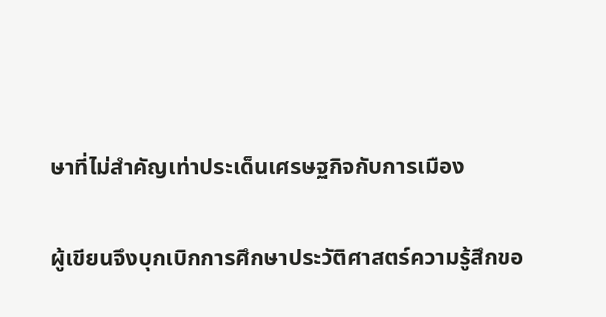ษาที่ไม่สำคัญเท่าประเด็นเศรษฐกิจกับการเมือง

ผู้เขียนจึงบุกเบิกการศึกษาประวัติศาสตร์ความรู้สึกขอ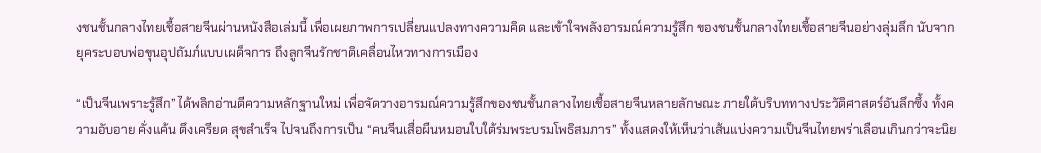งชนชั้นกลางไทยเชื้อสายจีนผ่านหนังสือเล่มนี้ เพื่อเผยภาพการเปลี่ยนแปลงทางความคิด และเข้าใจพลังอารมณ์ความรู้สึก ของชนชั้นกลางไทยเชื้อสายจีนอย่างลุ่มลึก นับจากยุคระบอบพ่อขุนอุปถัมภ์แบบเผด็จการ ถึงลูกจีนรักชาติเคลื่อนไหวทางการเมือง

“เป็นจีนเพราะรู้สึก” ได้พลิกอ่านตีความหลักฐานใหม่ เพื่อจัดวางอารมณ์ความรู้สึกของชนชั้นกลางไทยเชื้อสายจีนหลายลักษณะ ภายใต้บริบททางประวัติศาสตร์อันลึกซึ้ง ทั้งความอับอาย คั่งแค้น ตึงเครียด สุขสำเร็จ ไปจนถึงการเป็น “คนจีนเสื่อผืนหมอนใบใต้ร่มพระบรมโพธิสมภาร” ทั้งแสดงให้เห็นว่าเส้นแบ่งความเป็นจีนไทยพร่าเลือนเกินกว่าจะนิย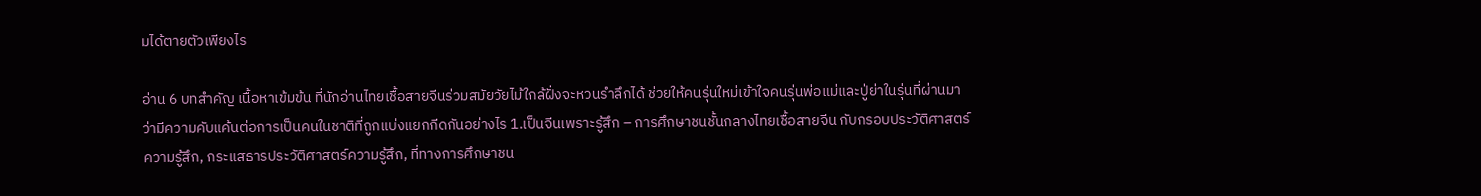มได้ตายตัวเพียงไร

อ่าน 6 บทสำคัญ เนื้อหาเข้มข้น ที่นักอ่านไทยเชื้อสายจีนร่วมสมัยวัยไม้ใกล้ฝั่งจะหวนรำลึกได้ ช่วยให้คนรุ่นใหม่เข้าใจคนรุ่นพ่อแม่และปู่ย่าในรุ่นที่ผ่านมา ว่ามีความคับแค้นต่อการเป็นคนในชาติที่ถูกแบ่งแยกกีดกันอย่างไร 1.เป็นจีนเพราะรู้สึก – การศึกษาชนชั้นกลางไทยเชื้อสายจีน กับกรอบประวัติศาสตร์ความรู้สึก, กระแสธารประวัติศาสตร์ความรู้สึก, ที่ทางการศึกษาชน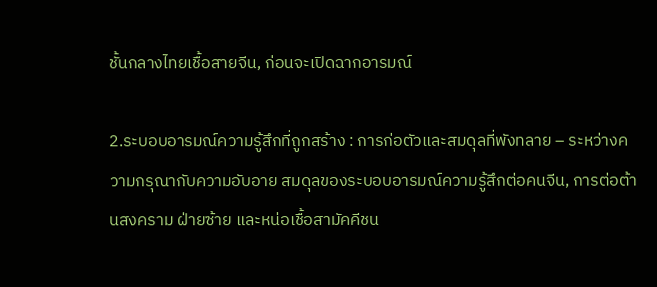ชั้นกลางไทยเชื้อสายจีน, ก่อนจะเปิดฉากอารมณ์

2.ระบอบอารมณ์ความรู้สึกที่ถูกสร้าง : การก่อตัวและสมดุลที่พังทลาย – ระหว่างความกรุณากับความอับอาย สมดุลของระบอบอารมณ์ความรู้สึกต่อคนจีน, การต่อต้านสงคราม ฝ่ายซ้าย และหน่อเชื้อสามัคคีชน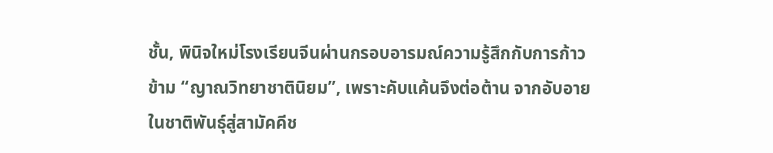ชั้น, พินิจใหม่โรงเรียนจีนผ่านกรอบอารมณ์ความรู้สึกกับการก้าวข้าม “ญาณวิทยาชาตินิยม”, เพราะคับแค้นจึงต่อต้าน จากอับอายในชาติพันธุ์สู่สามัคคีช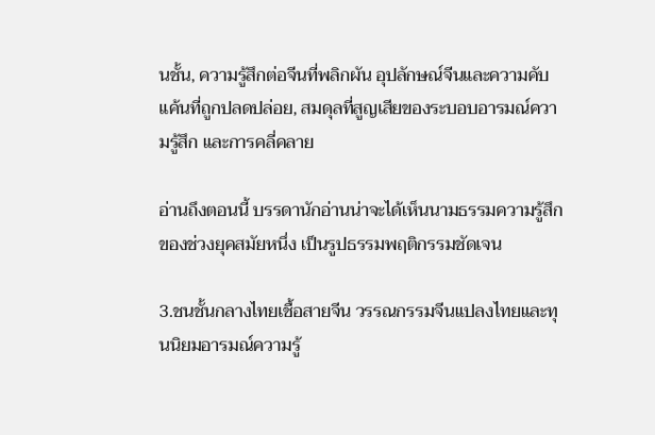นชั้น, ความรู้สึกต่อจีนที่พลิกผัน อุปลักษณ์จีนและความคับแค้นที่ถูกปลดปล่อย, สมดุลที่สูญเสียของระบอบอารมณ์ความรู้สึก และการคลี่คลาย

อ่านถึงตอนนี้ บรรดานักอ่านน่าจะได้เห็นนามธรรมความรู้สึกของช่วงยุคสมัยหนึ่ง เป็นรูปธรรมพฤติกรรมชัดเจน

3.ชนชั้นกลางไทยเชื้อสายจีน วรรณกรรมจีนแปลงไทยและทุนนิยมอารมณ์ความรู้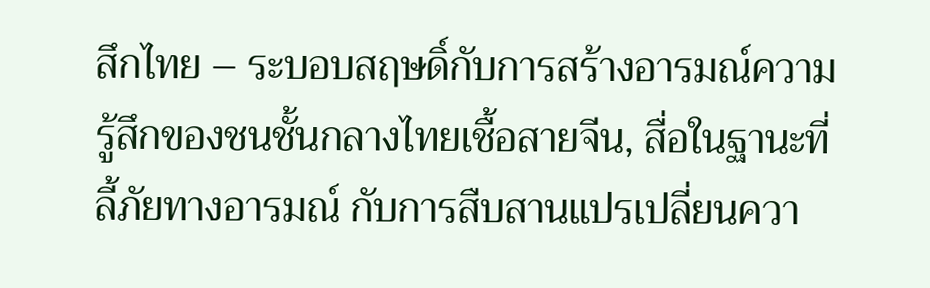สึกไทย – ระบอบสฤษดิ์กับการสร้างอารมณ์ความรู้สึกของชนชั้นกลางไทยเชื้อสายจีน, สื่อในฐานะที่ลี้ภัยทางอารมณ์ กับการสืบสานแปรเปลี่ยนควา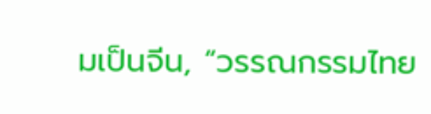มเป็นจีน, “วรรณกรรมไทย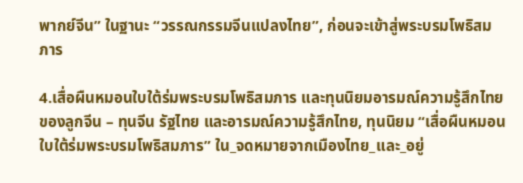พากย์จีน” ในฐานะ “วรรณกรรมจีนแปลงไทย”, ก่อนจะเข้าสู่พระบรมโพธิสมภาร

4.เสื่อผืนหมอนใบใต้ร่มพระบรมโพธิสมภาร และทุนนิยมอารมณ์ความรู้สึกไทยของลูกจีน – ทุนจีน รัฐไทย และอารมณ์ความรู้สึกไทย, ทุนนิยม “เสื่อผืนหมอนใบใต้ร่มพระบรมโพธิสมภาร” ใน_จดหมายจากเมืองไทย_และ_อยู่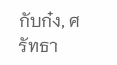กับก๋ง, ศรัทธา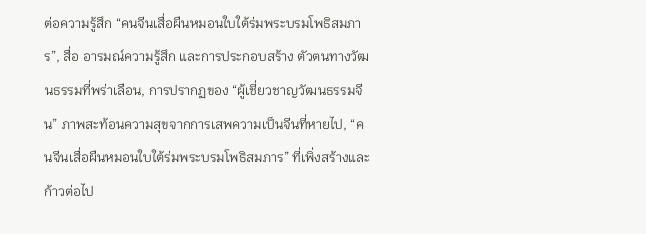ต่อความรู้สึก “คนจีนเสื่อผืนหมอนใบใต้ร่มพระบรมโพธิสมภาร”, สื่อ อารมณ์ความรู้สึก และการประกอบสร้าง ตัวตนทางวัฒนธรรมที่พร่าเลือน, การปรากฏของ “ผู้เชี่ยวชาญวัฒนธรรมจีน” ภาพสะท้อนความสุขจากการเสพความเป็นจีนที่หายไป, “คนจีนเสื่อผืนหมอนใบใต้ร่มพระบรมโพธิสมภาร” ที่เพิ่งสร้างและก้าวต่อไป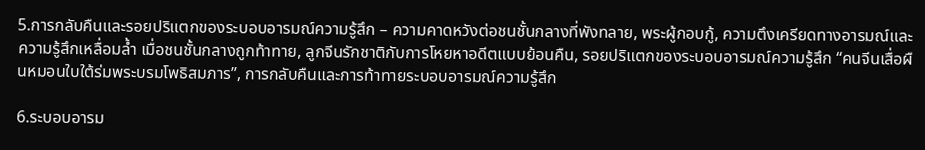5.การกลับคืนและรอยปริแตกของระบอบอารมณ์ความรู้สึก – ความคาดหวังต่อชนชั้นกลางที่พังทลาย, พระผู้กอบกู้, ความตึงเครียดทางอารมณ์และความรู้สึกเหลื่อมล้ำ เมื่อชนชั้นกลางถูกท้าทาย, ลูกจีนรักชาติกับการโหยหาอดีตแบบย้อนคืน, รอยปริแตกของระบอบอารมณ์ความรู้สึก “คนจีนเสื่อผืนหมอนใบใต้ร่มพระบรมโพธิสมภาร”, การกลับคืนและการท้าทายระบอบอารมณ์ความรู้สึก

6.ระบอบอารม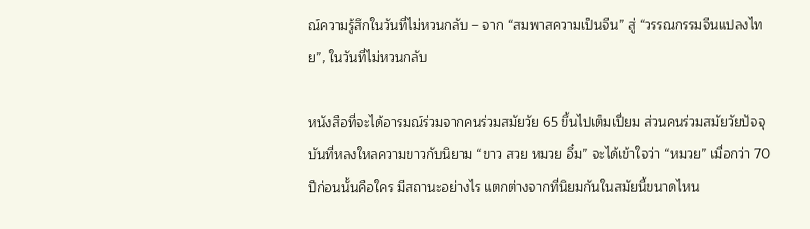ณ์ความรู้สึกในวันที่ไม่หวนกลับ – จาก “สมพาสความเป็นจีน” สู่ “วรรณกรรมจีนแปลงไทย”, ในวันที่ไม่หวนกลับ

หนังสือที่จะได้อารมณ์ร่วมจากคนร่วมสมัยวัย 65 ขึ้นไปเต็มเปี่ยม ส่วนคนร่วมสมัยวัยปัจจุบันที่หลงใหลความขาวกับนิยาม “ขาว สวย หมวย อึ๋ม” จะได้เข้าใจว่า “หมวย” เมื่อกว่า 70 ปีก่อนนั้นคือใคร มีสถานะอย่างไร แตกต่างจากที่นิยมกันในสมัยนี้ขนาดไหน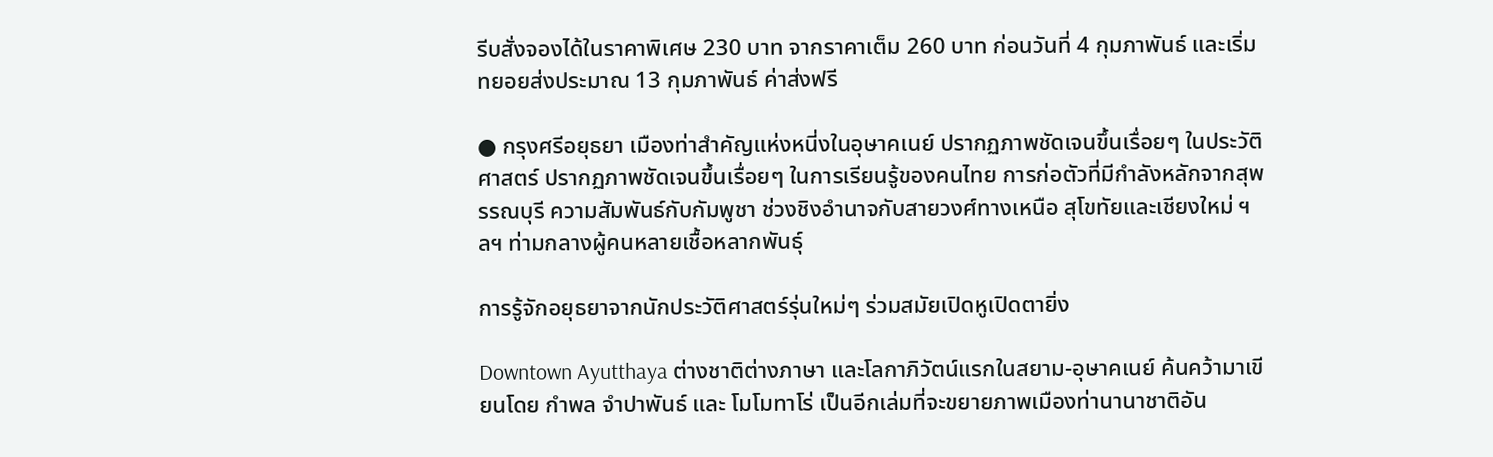รีบสั่งจองได้ในราคาพิเศษ 230 บาท จากราคาเต็ม 260 บาท ก่อนวันที่ 4 กุมภาพันธ์ และเริ่มทยอยส่งประมาณ 13 กุมภาพันธ์ ค่าส่งฟรี

● กรุงศรีอยุธยา เมืองท่าสำคัญแห่งหนี่งในอุษาคเนย์ ปรากฏภาพชัดเจนขึ้นเรื่อยๆ ในประวัติศาสตร์ ปรากฏภาพชัดเจนขึ้นเรื่อยๆ ในการเรียนรู้ของคนไทย การก่อตัวที่มีกำลังหลักจากสุพรรณบุรี ความสัมพันธ์กับกัมพูชา ช่วงชิงอำนาจกับสายวงศ์ทางเหนือ สุโขทัยและเชียงใหม่ ฯลฯ ท่ามกลางผู้คนหลายเชื้อหลากพันธุ์

การรู้จักอยุธยาจากนักประวัติศาสตร์รุ่นใหม่ๆ ร่วมสมัยเปิดหูเปิดตายิ่ง

Downtown Ayutthaya ต่างชาติต่างภาษา และโลกาภิวัตน์แรกในสยาม-อุษาคเนย์ ค้นคว้ามาเขียนโดย กำพล จำปาพันธ์ และ โมโมทาโร่ เป็นอีกเล่มที่จะขยายภาพเมืองท่านานาชาติอัน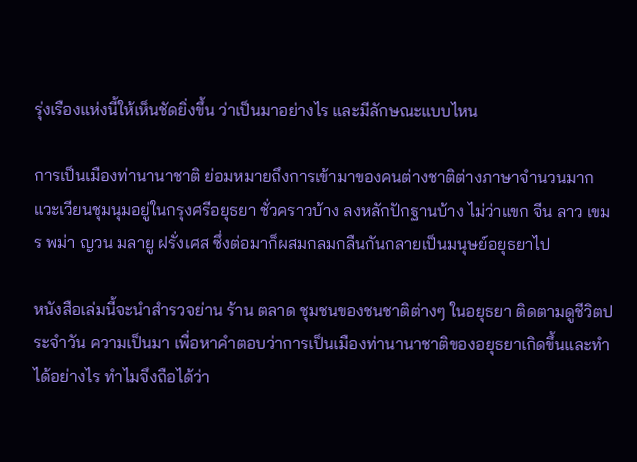รุ่งเรืองแห่งนี้ให้เห็นชัดยิ่งขึ้น ว่าเป็นมาอย่างไร และมีลักษณะแบบไหน

การเป็นเมืองท่านานาชาติ ย่อมหมายถึงการเข้ามาของคนต่างชาติต่างภาษาจำนวนมาก แวะเวียนชุมนุมอยู่ในกรุงศรีอยุธยา ชั่วคราวบ้าง ลงหลักปักฐานบ้าง ไม่ว่าแขก จีน ลาว เขมร พม่า ญวน มลายู ฝรั่งเศส ซึ่งต่อมาก็ผสมกลมกลืนกันกลายเป็นมนุษย์อยุธยาไป

หนังสือเล่มนี้จะนำสำรวจย่าน ร้าน ตลาด ชุมชนของชนชาติต่างๆ ในอยุธยา ติดตามดูชีวิตประจำวัน ความเป็นมา เพื่อหาคำตอบว่าการเป็นเมืองท่านานาชาติของอยุธยาเกิดขึ้นและทำได้อย่างไร ทำไมจึงถือได้ว่า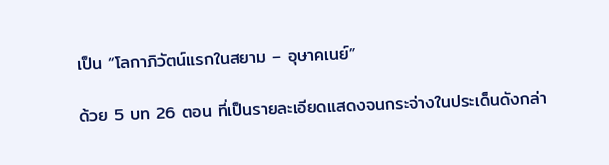เป็น “โลกาภิวัตน์แรกในสยาม – อุษาคเนย์”

ด้วย 5 บท 26 ตอน ที่เป็นรายละเอียดแสดงจนกระจ่างในประเด็นดังกล่า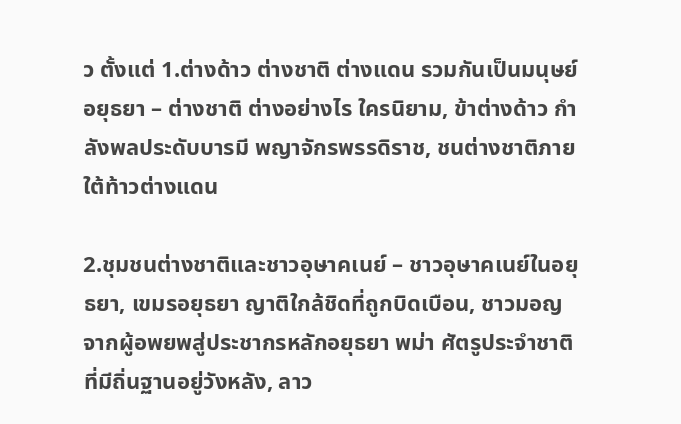ว ตั้งแต่ 1.ต่างด้าว ต่างชาติ ต่างแดน รวมกันเป็นมนุษย์อยุธยา – ต่างชาติ ต่างอย่างไร ใครนิยาม, ข้าต่างด้าว กำลังพลประดับบารมี พญาจักรพรรดิราช, ชนต่างชาติภายใต้ท้าวต่างแดน

2.ชุมชนต่างชาติและชาวอุษาคเนย์ – ชาวอุษาคเนย์ในอยุธยา, เขมรอยุธยา ญาติใกล้ชิดที่ถูกบิดเบือน, ชาวมอญ จากผู้อพยพสู่ประชากรหลักอยุธยา พม่า ศัตรูประจำชาติที่มีถิ่นฐานอยู่วังหลัง, ลาว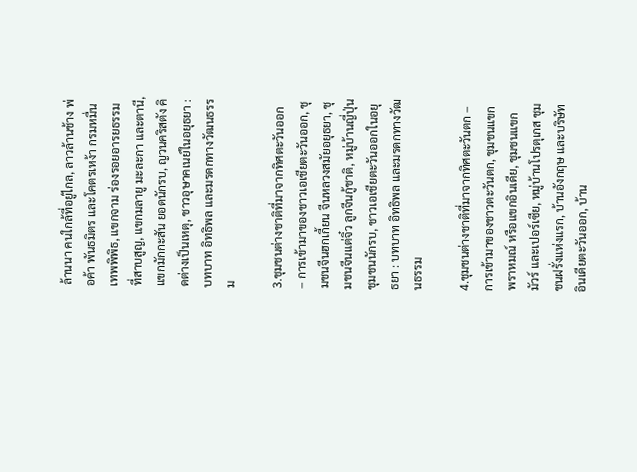ล้านนา คนใกล้ที่อยู่ไกล, ลาวล้านช้าง พ่อค้า พันธมิตร และโคตรเหง้า กรมหมื่นเทพพิพิธ, แขกจาม ร่องรอยอารยธรรมที่สาบสูญ, แขกมลายู มะละกา และตานี, แขกมักกะสัน ยอดนักรบ, ญวนคริสตัง คิดต่างเป็นเหตุ, ชาวอุษาคเนย์ในอยุธยา : บทบาท อิทธิพล และมรดกทางวัฒนธรรม

3.ชุมชนต่างชาติที่มาจากทิศตะวันออก – การเข้ามาของชาวเอเชียตะวันออก, ชุมชนจีนฮกเกี้ยน จีนหลวงสมัยอยุธยา, ชุมชนจีนแต่จิ๋ว ลูกจีนกู้ชาติ, หมู่บ้านญี่ปุ่น ชุมชนนักรบ, ชาวเอเชียตะวันออกในอยุธยา : บทบาท อิทธิพล และมรดกทางวัฒนธรรม

4.ชุมชนต่างชาติที่มาจากทิศตะวันตก – การเข้ามาของชาวตะวันตก, ชุมชนแขกพราหมณ์ หรือแขกอินเดีย, ชุมชนแขกมัวร์ และเปอร์เซีย, หมู่บ้านโปรตุเกส ชุมชนฝรั่งแห่งแรก, บ้านอังกฤษ และบริษัทอินเดียตะวันออก, บ้าน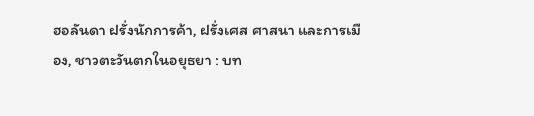ฮอลันดา ฝรั่งนักการค้า, ฝรั่งเศส ศาสนา และการเมือง, ชาวตะวันตกในอยุธยา : บท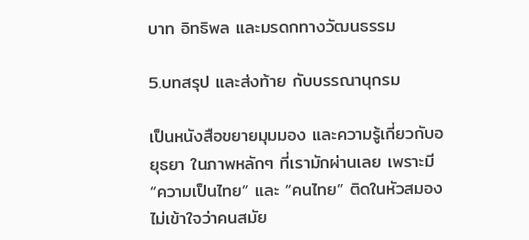บาท อิทธิพล และมรดกทางวัฒนธรรม

5.บทสรุป และส่งท้าย กับบรรณานุกรม

เป็นหนังสือขยายมุมมอง และความรู้เกี่ยวกับอยุธยา ในภาพหลักๆ ที่เรามักผ่านเลย เพราะมี “ความเป็นไทย” และ “คนไทย” ติดในหัวสมอง ไม่เข้าใจว่าคนสมัย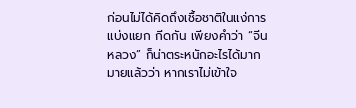ก่อนไม่ได้คิดถึงเชื้อชาติในแง่การแบ่งแยก กีดกัน เพียงคำว่า “จีนหลวง” ก็น่าตระหนักอะไรได้มากมายแล้วว่า หากเราไม่เข้าใจ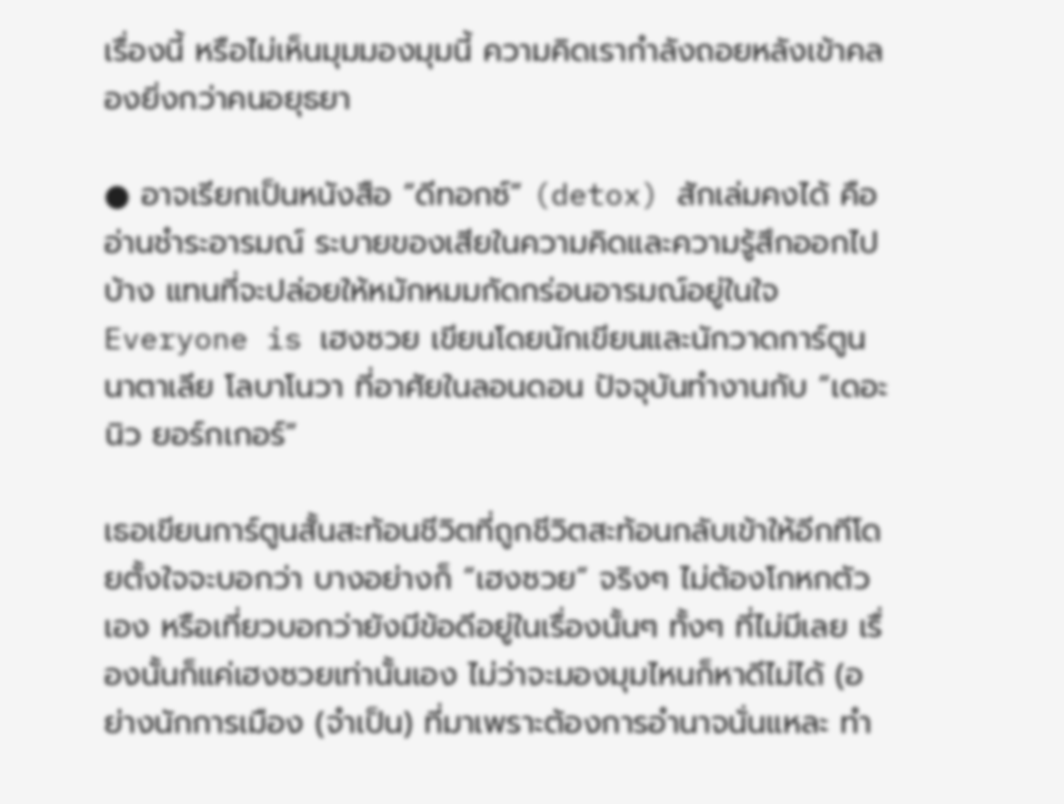เรื่องนี้ หรือไม่เห็นมุมมองมุมนี้ ความคิดเรากำลังถอยหลังเข้าคลองยิ่งกว่าคนอยุธยา

● อาจเรียกเป็นหนังสือ “ดีทอกซ์” (detox) สักเล่มคงได้ คืออ่านชำระอารมณ์ ระบายของเสียในความคิดและความรู้สึกออกไปบ้าง แทนที่จะปล่อยให้หมักหมมกัดกร่อนอารมณ์อยู่ในใจ Everyone is เฮงซวย เขียนโดยนักเขียนและนักวาดการ์ตูน
นาตาเลีย โลบาโนวา ที่อาศัยในลอนดอน ปัจจุบันทำงานกับ “เดอะ นิว ยอร์กเกอร์”

เธอเขียนการ์ตูนสั้นสะท้อนชีวิตที่ถูกชีวิตสะท้อนกลับเข้าให้อีกทีโดยตั้งใจจะบอกว่า บางอย่างก็ “เฮงซวย” จริงๆ ไม่ต้องโกหกตัวเอง หรือเที่ยวบอกว่ายังมีข้อดีอยู่ในเรื่องนั้นๆ ทั้งๆ ที่ไม่มีเลย เรื่องนั้นก็แค่เฮงซวยเท่านั้นเอง ไม่ว่าจะมองมุมไหนก็หาดีไม่ได้ (อย่างนักการเมือง (จำเป็น) ที่มาเพราะต้องการอำนาจนั่นแหละ ทำ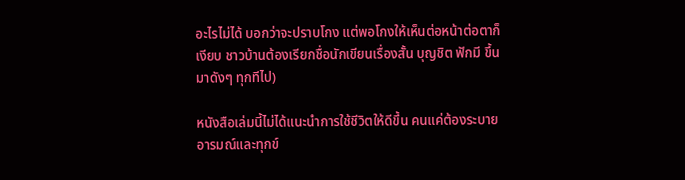อะไรไม่ได้ บอกว่าจะปราบโกง แต่พอโกงให้เห็นต่อหน้าต่อตาก็เงียบ ชาวบ้านต้องเรียกชื่อนักเขียนเรื่องสั้น บุญชิต ฟักมี ขึ้นมาดังๆ ทุกทีไป)

หนังสือเล่มนี้ไม่ได้แนะนำการใช้ชีวิตให้ดีขึ้น คนแค่ต้องระบายอารมณ์และทุกข์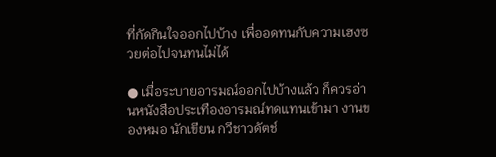ที่กัดกินใจออกไปบ้าง เพื่ออดทนกับความเฮงซวยต่อไปจนทนไม่ได้

● เมื่อระบายอารมณ์ออกไปบ้างแล้ว ก็ควรอ่านหนังสือประเทืองอารมณ์ทดแทนเข้ามา งานของหมอ นักเขียน กวีชาวดัตช์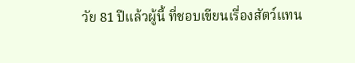วัย 81 ปีแล้วผู้นี้ ที่ชอบเขียนเรื่องสัตว์แทน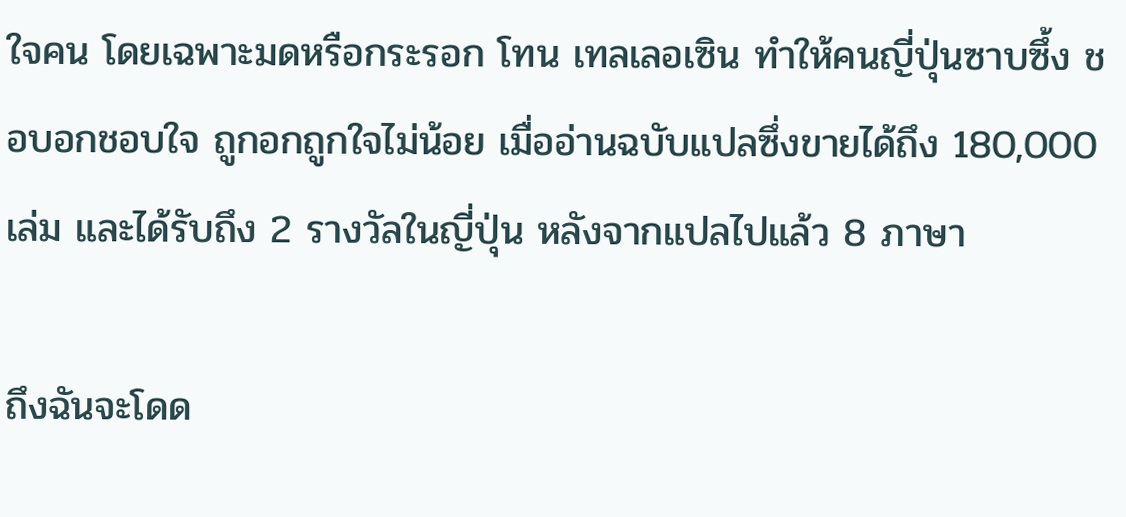ใจคน โดยเฉพาะมดหรือกระรอก โทน เทลเลอเซิน ทำให้คนญี่ปุ่นซาบซึ้ง ชอบอกชอบใจ ถูกอกถูกใจไม่น้อย เมื่ออ่านฉบับแปลซึ่งขายได้ถึง 180,000 เล่ม และได้รับถึง 2 รางวัลในญี่ปุ่น หลังจากแปลไปแล้ว 8 ภาษา

ถึงฉันจะโดด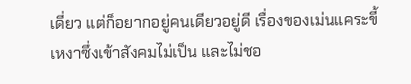เดี่ยว แต่ก็อยากอยู่คนเดียวอยู่ดี เรื่องของเม่นแคระขี้เหงาซึ่งเข้าสังคมไม่เป็น และไม่ชอ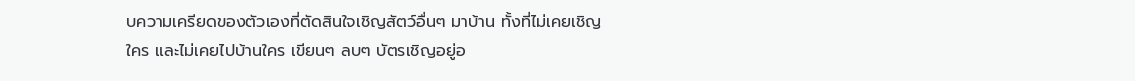บความเครียดของตัวเองที่ตัดสินใจเชิญสัตว์อื่นๆ มาบ้าน ทั้งที่ไม่เคยเชิญใคร และไม่เคยไปบ้านใคร เขียนๆ ลบๆ บัตรเชิญอยู่อ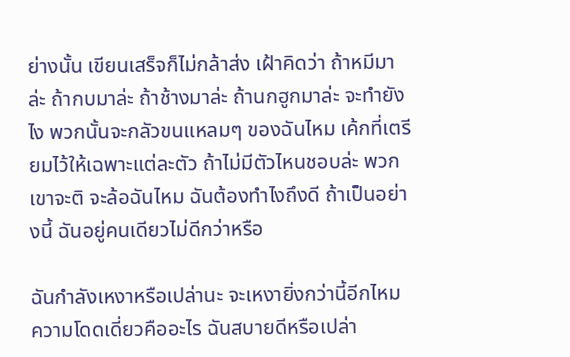ย่างนั้น เขียนเสร็จก็ไม่กล้าส่ง เฝ้าคิดว่า ถ้าหมีมาล่ะ ถ้ากบมาล่ะ ถ้าช้างมาล่ะ ถ้านกฮูกมาล่ะ จะทำยังไง พวกนั้นจะกลัวขนแหลมๆ ของฉันไหม เค้กที่เตรียมไว้ให้เฉพาะแต่ละตัว ถ้าไม่มีตัวไหนชอบล่ะ พวกเขาจะติ จะล้อฉันไหม ฉันต้องทำไงถึงดี ถ้าเป็นอย่างนี้ ฉันอยู่คนเดียวไม่ดีกว่าหรือ

ฉันกำลังเหงาหรือเปล่านะ จะเหงายิ่งกว่านี้อีกไหม ความโดดเดี่ยวคืออะไร ฉันสบายดีหรือเปล่า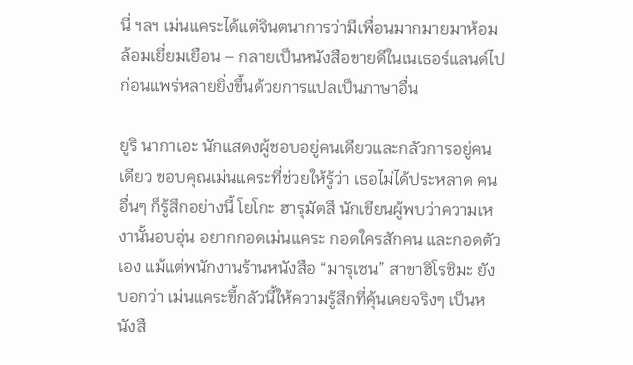นี่ ฯลฯ เม่นแคระได้แต่จินตนาการว่ามีเพื่อนมากมายมาห้อมล้อมเยี่ยมเยือน – กลายเป็นหนังสือขายดีในเนเธอร์แลนด์ไป ก่อนแพร่หลายยิ่งขึ้นด้วยการแปลเป็นภาษาอื่น

ยูริ นากาเอะ นักแสดงผู้ชอบอยู่คนเดียวและกลัวการอยู่คนเดียว ขอบคุณเม่นแคระที่ช่วยให้รู้ว่า เธอไม่ได้ประหลาด คนอื่นๆ ก็รู้สึกอย่างนี้ โยโกะ ฮารุมัตสึ นักเขียนผู้พบว่าความเหงานั้นอบอุ่น อยากกอดเม่นแคระ กอดใครสักคน และกอดตัวเอง แม้แต่พนักงานร้านหนังสือ “มารุเซน” สาขาฮิโรชิมะ ยังบอกว่า เม่นแคระขี้กลัวนี้ให้ความรู้สึกที่คุ้นเคยจริงๆ เป็นหนังสื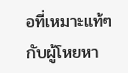อที่เหมาะแท้ๆ กับผู้โหยหา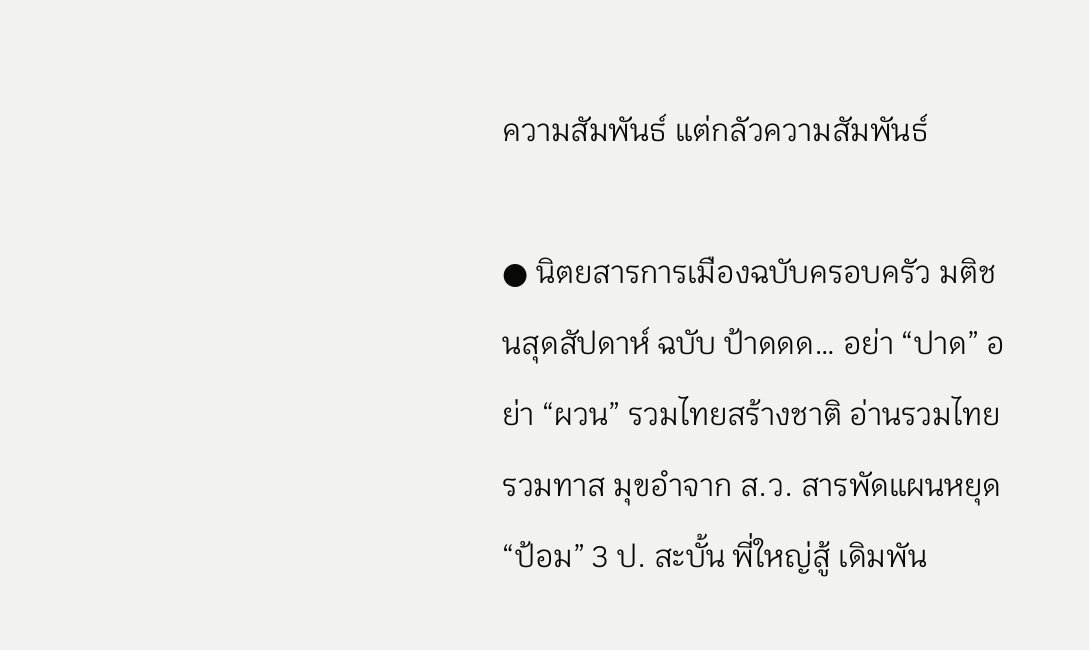ความสัมพันธ์ แต่กลัวความสัมพันธ์

● นิตยสารการเมืองฉบับครอบครัว มติชนสุดสัปดาห์ ฉบับ ป้าดดด… อย่า “ปาด” อย่า “ผวน” รวมไทยสร้างชาติ อ่านรวมไทยรวมทาส มุขอำจาก ส.ว. สารพัดแผนหยุด “ป้อม” 3 ป. สะบั้น พี่ใหญ่สู้ เดิมพัน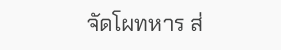จัดโผทหาร ส่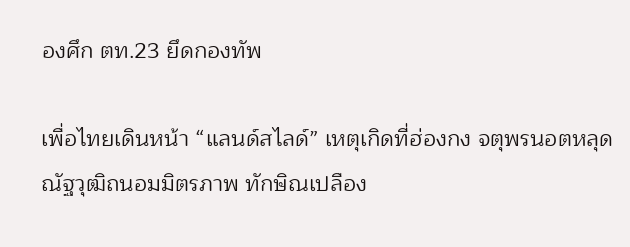องศึก ตท.23 ยึดกองทัพ

เพื่อไทยเดินหน้า “แลนด์สไลด์” เหตุเกิดที่ฮ่องกง จตุพรนอตหลุด ณัฐวุฒิถนอมมิตรภาพ ทักษิณเปลือง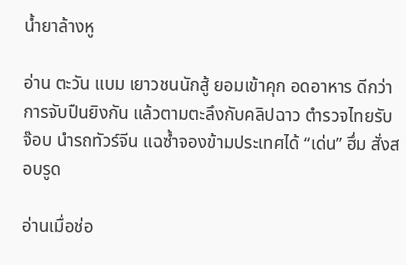น้ำยาล้างหู

อ่าน ตะวัน แบม เยาวชนนักสู้ ยอมเข้าคุก อดอาหาร ดีกว่าการจับปืนยิงกัน แล้วตามตะลึงกับคลิปฉาว ตำรวจไทยรับจ๊อบ นำรถทัวร์จีน แฉซ้ำจองข้ามประเทศได้ “เด่น” ฮึ่ม สั่งสอบรูด

อ่านเมื่อช่อ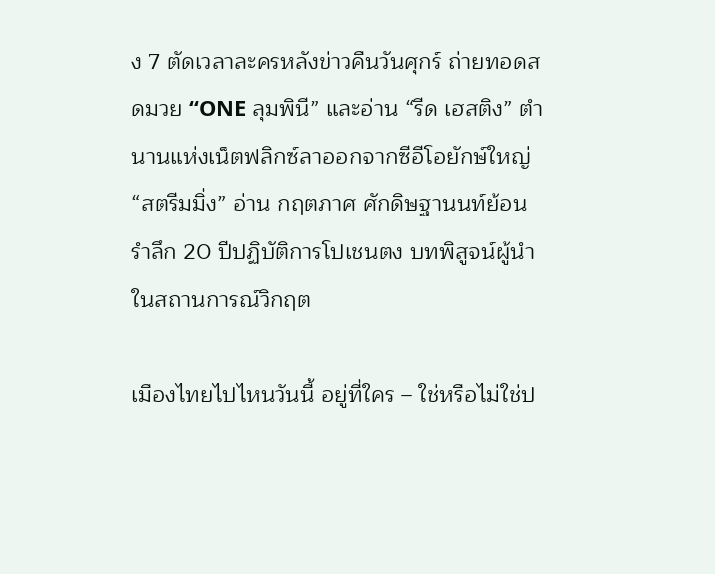ง 7 ตัดเวลาละครหลังข่าวคืนวันศุกร์ ถ่ายทอดสดมวย “ONE ลุมพินี” และอ่าน “รีด เฮสติง” ตำนานแห่งเน็ตฟลิกซ์ลาออกจากซีอีโอยักษ์ใหญ่ “สตรีมมิ่ง” อ่าน กฤตภาศ ศักดิษฐานนท์ย้อนรำลึก 20 ปีปฏิบัติการโปเชนตง บทพิสูจน์ผู้นำในสถานการณ์วิกฤต

เมืองไทยไปไหนวันนี้ อยู่ที่ใคร – ใช่หรือไม่ใช่ป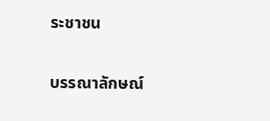ระชาชน

บรรณาลักษณ์